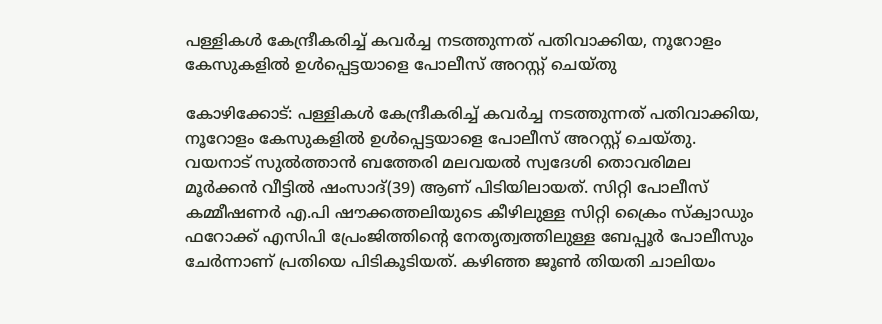പള്ളികള്‍ കേന്ദ്രീകരിച്ച് കവര്‍ച്ച നടത്തുന്നത് പതിവാക്കിയ, നൂറോളം കേസുകളില്‍ ഉള്‍പ്പെട്ടയാളെ പോലീസ് അറസ്റ്റ് ചെയ്തു

കോഴിക്കോട്: പള്ളികള്‍ കേന്ദ്രീകരിച്ച് കവര്‍ച്ച നടത്തുന്നത് പതിവാക്കിയ, നൂറോളം കേസുകളില്‍ ഉള്‍പ്പെട്ടയാളെ പോലീസ് അറസ്റ്റ് ചെയ്തു. വയനാട് സുല്‍ത്താന്‍ ബത്തേരി മലവയല്‍ സ്വദേശി തൊവരിമല മൂര്‍ക്കന്‍ വീട്ടില്‍ ഷംസാദ്(39) ആണ് പിടിയിലായത്. സിറ്റി പോലീസ് കമ്മീഷണര്‍ എ.പി ഷൗക്കത്തലിയുടെ കീഴിലുള്ള സിറ്റി ക്രൈം സ്‌ക്വാഡും ഫറോക്ക് എസിപി പ്രേംജിത്തിന്‍റെ നേതൃത്വത്തിലുള്ള ബേപ്പൂര്‍ പോലീസും ചേര്‍ന്നാണ് പ്രതിയെ പിടികൂടിയത്. കഴിഞ്ഞ ജൂണ്‍ തിയതി ചാലിയം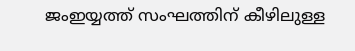ജംഇയ്യത്ത് സംഘത്തിന് കീഴിലുള്ള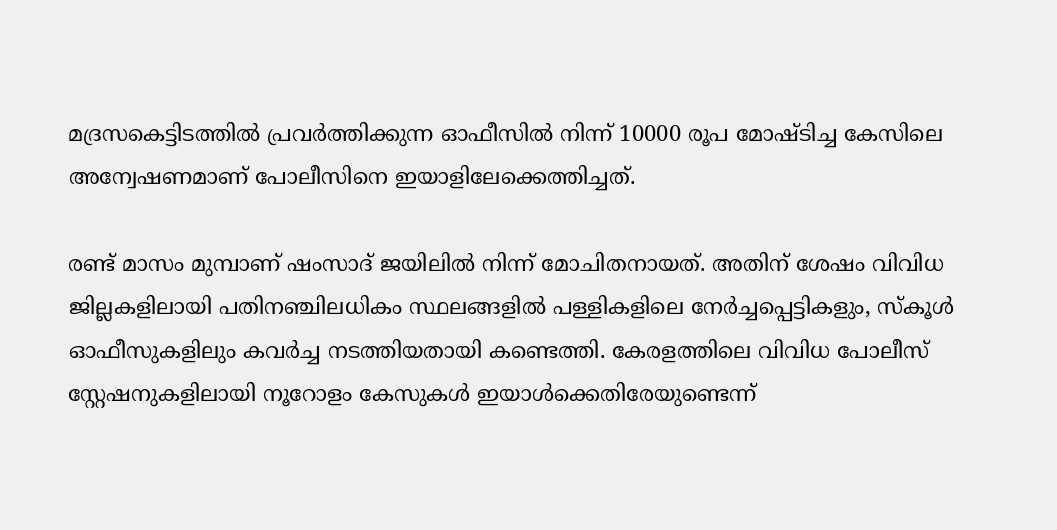മദ്രസകെട്ടിടത്തില്‍ പ്രവര്‍ത്തിക്കുന്ന ഓഫീസില്‍ നിന്ന് 10000 രൂപ മോഷ്ടിച്ച കേസിലെ അന്വേഷണമാണ് പോലീസിനെ ഇയാളിലേക്കെത്തിച്ചത്.

രണ്ട് മാസം മുമ്പാണ് ഷംസാദ് ജയിലില്‍ നിന്ന് മോചിതനായത്. അതിന് ശേഷം വിവിധ ജില്ലകളിലായി പതിനഞ്ചിലധികം സ്ഥലങ്ങളില്‍ പള്ളികളിലെ നേര്‍ച്ചപ്പെട്ടികളും, സ്‌കൂള്‍ ഓഫീസുകളിലും കവര്‍ച്ച നടത്തിയതായി കണ്ടെത്തി. കേരളത്തിലെ വിവിധ പോലീസ് സ്റ്റേഷനുകളിലായി നൂറോളം കേസുകള്‍ ഇയാള്‍ക്കെതിരേയുണ്ടെന്ന്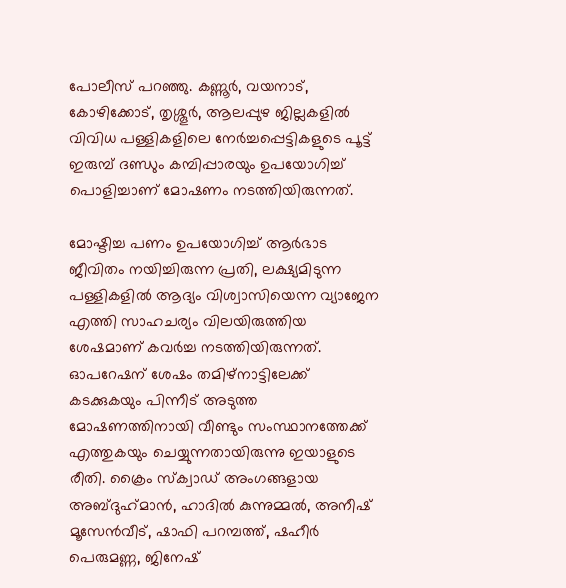പോലീസ് പറഞ്ഞു. കണ്ണൂര്‍, വയനാട്, കോഴിക്കോട്, തൃശ്ശൂര്‍, ആലപ്പുഴ ജില്ലകളില്‍ വിവിധ പള്ളികളിലെ നേര്‍ച്ചപ്പെട്ടികളുടെ പൂട്ട് ഇരുമ്പ് ദണ്ഡും കമ്പിപ്പാരയും ഉപയോഗിച്ച് പൊളിച്ചാണ് മോഷണം നടത്തിയിരുന്നത്.

മോഷ്ടിച്ച പണം ഉപയോഗിച്ച് ആര്‍ഭാട ജീവിതം നയിച്ചിരുന്ന പ്രതി, ലക്ഷ്യമിടുന്ന പള്ളികളില്‍ ആദ്യം വിശ്വാസിയെന്ന വ്യാജേന എത്തി സാഹചര്യം വിലയിരുത്തിയ ശേഷമാണ് കവര്‍ച്ച നടത്തിയിരുന്നത്. ഓപറേഷന് ശേഷം തമിഴ്‌നാട്ടിലേക്ക് കടക്കുകയും പിന്നീട് അടുത്ത മോഷണത്തിനായി വീണ്ടും സംസ്ഥാനത്തേക്ക് എത്തുകയും ചെയ്യുന്നതായിരുന്നു ഇയാളുടെ രീതി. ക്രൈം സ്‌ക്വാഡ് അംഗങ്ങളായ അബ്ദുഹ്‌മാന്‍, ഹാദില്‍ കുന്നുമ്മല്‍, അനീഷ് മൂസേന്‍വീട്, ഷാഫി പറമ്പത്ത്, ഷഹീര്‍ പെരുമണ്ണ, ജിനേഷ്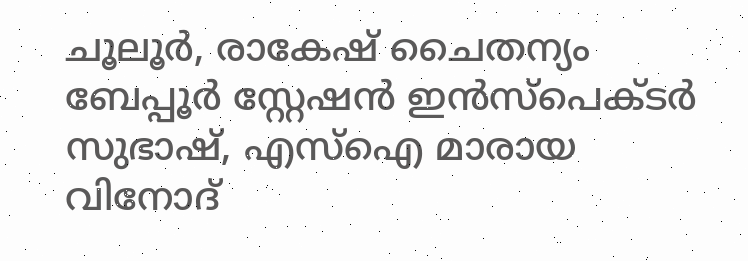ചൂലൂര്‍, രാകേഷ് ചൈതന്യം ബേപ്പൂര്‍ സ്റ്റേഷന്‍ ഇന്‍സ്‌പെക്ടര്‍ സുഭാഷ്, എസ്‌ഐ മാരായ വിനോദ്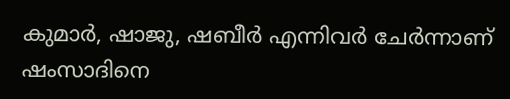കുമാര്‍, ഷാജു, ഷബീര്‍ എന്നിവര്‍ ചേര്‍ന്നാണ് ഷംസാദിനെ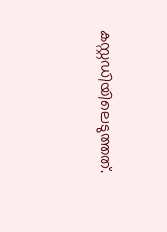കസ്റ്റഡിയിലെടുത്തത്.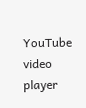YouTube video player